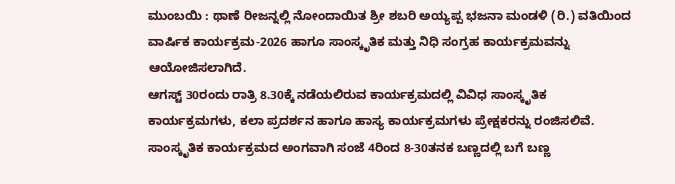ಮುಂಬಯಿ : ಥಾಣೆ ರೀಜನ್ನಲ್ಲಿ ನೋಂದಾಯಿತ ಶ್ರೀ ಶಬರಿ ಅಯ್ಯಪ್ಪ ಭಜನಾ ಮಂಡಳಿ (ರಿ.) ವತಿಯಿಂದ ವಾರ್ಷಿಕ ಕಾರ್ಯಕ್ರಮ-2026 ಹಾಗೂ ಸಾಂಸ್ಕೃತಿಕ ಮತ್ತು ನಿಧಿ ಸಂಗ್ರಹ ಕಾರ್ಯಕ್ರಮವನ್ನು ಆಯೋಜಿಸಲಾಗಿದೆ.
ಆಗಸ್ಟ್ 30ರಂದು ರಾತ್ರಿ 8.30ಕ್ಕೆ ನಡೆಯಲಿರುವ ಕಾರ್ಯಕ್ರಮದಲ್ಲಿ ವಿವಿಧ ಸಾಂಸ್ಕೃತಿಕ ಕಾರ್ಯಕ್ರಮಗಳು, ಕಲಾ ಪ್ರದರ್ಶನ ಹಾಗೂ ಹಾಸ್ಯ ಕಾರ್ಯಕ್ರಮಗಳು ಪ್ರೇಕ್ಷಕರನ್ನು ರಂಜಿಸಲಿವೆ.
ಸಾಂಸ್ಕೃತಿಕ ಕಾರ್ಯಕ್ರಮದ ಅಂಗವಾಗಿ ಸಂಜೆ 4ರಿಂದ 8-30ತನಕ ಬಣ್ಣದಲ್ಲಿ ಬಗೆ ಬಣ್ಣ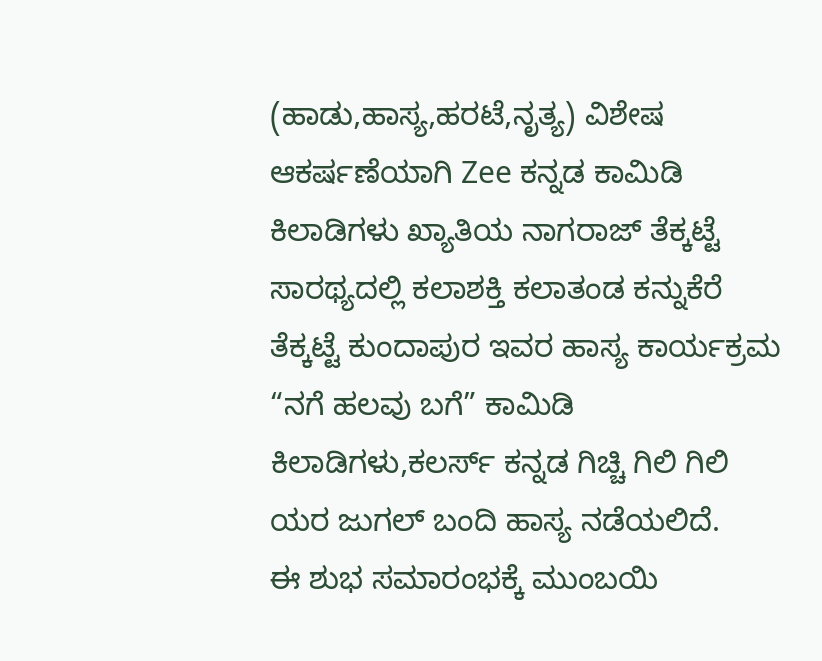(ಹಾಡು,ಹಾಸ್ಯ,ಹರಟೆ,ನೃತ್ಯ) ವಿಶೇಷ ಆಕರ್ಷಣೆಯಾಗಿ Zee ಕನ್ನಡ ಕಾಮಿಡಿ ಕಿಲಾಡಿಗಳು ಖ್ಯಾತಿಯ ನಾಗರಾಜ್ ತೆಕ್ಕಟ್ಟೆ ಸಾರಥ್ಯದಲ್ಲಿ ಕಲಾಶಕ್ತಿ ಕಲಾತಂಡ ಕನ್ನುಕೆರೆ ತೆಕ್ಕಟ್ಟೆ ಕುಂದಾಪುರ ಇವರ ಹಾಸ್ಯ ಕಾರ್ಯಕ್ರಮ “ನಗೆ ಹಲವು ಬಗೆ” ಕಾಮಿಡಿ ಕಿಲಾಡಿಗಳು,ಕಲರ್ಸ್ ಕನ್ನಡ ಗಿಚ್ಚಿ ಗಿಲಿ ಗಿಲಿ ಯರ ಜುಗಲ್ ಬಂದಿ ಹಾಸ್ಯ ನಡೆಯಲಿದೆ.
ಈ ಶುಭ ಸಮಾರಂಭಕ್ಕೆ ಮುಂಬಯಿ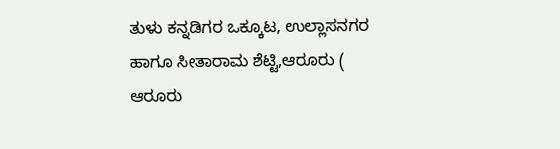ತುಳು ಕನ್ನಡಿಗರ ಒಕ್ಕೂಟ, ಉಲ್ಲಾಸನಗರ ಹಾಗೂ ಸೀತಾರಾಮ ಶೆಟ್ಟಿ,ಆರೂರು ( ಆರೂರು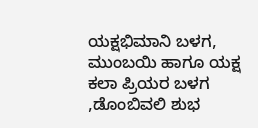ಯಕ್ಷಭಿಮಾನಿ ಬಳಗ, ಮುಂಬಯಿ ಹಾಗೂ ಯಕ್ಷ ಕಲಾ ಪ್ರಿಯರ ಬಳಗ ,ಡೊಂಬಿವಲಿ ಶುಭ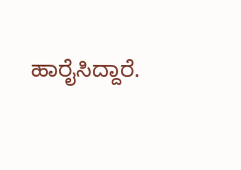ಹಾರೈಸಿದ್ದಾರೆ.